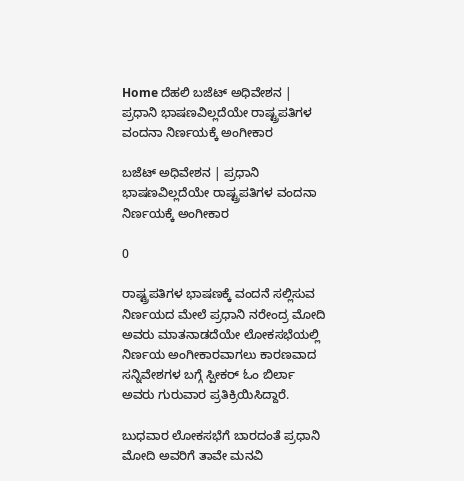Home ದೆಹಲಿ ಬಜೆಟ್‌ ಅಧಿವೇಶನ | ಪ್ರಧಾನಿ ಭಾಷಣವಿಲ್ಲದೆಯೇ ರಾಷ್ಟ್ರಪತಿಗಳ ವಂದನಾ ನಿರ್ಣಯಕ್ಕೆ ಅಂಗೀಕಾರ

ಬಜೆಟ್‌ ಅಧಿವೇಶನ | ಪ್ರಧಾನಿ ಭಾಷಣವಿಲ್ಲದೆಯೇ ರಾಷ್ಟ್ರಪತಿಗಳ ವಂದನಾ ನಿರ್ಣಯಕ್ಕೆ ಅಂಗೀಕಾರ

0

ರಾಷ್ಟ್ರಪತಿಗಳ ಭಾಷಣಕ್ಕೆ ವಂದನೆ ಸಲ್ಲಿಸುವ ನಿರ್ಣಯದ ಮೇಲೆ ಪ್ರಧಾನಿ ನರೇಂದ್ರ ಮೋದಿ ಅವರು ಮಾತನಾಡದೆಯೇ ಲೋಕಸಭೆಯಲ್ಲಿ ನಿರ್ಣಯ ಅಂಗೀಕಾರವಾಗಲು ಕಾರಣವಾದ ಸನ್ನಿವೇಶಗಳ ಬಗ್ಗೆ ಸ್ಪೀಕರ್ ಓಂ ಬಿರ್ಲಾ ಅವರು ಗುರುವಾರ ಪ್ರತಿಕ್ರಿಯಿಸಿದ್ದಾರೆ.

ಬುಧವಾರ ಲೋಕಸಭೆಗೆ ಬಾರದಂತೆ ಪ್ರಧಾನಿ ಮೋದಿ ಅವರಿಗೆ ತಾವೇ ಮನವಿ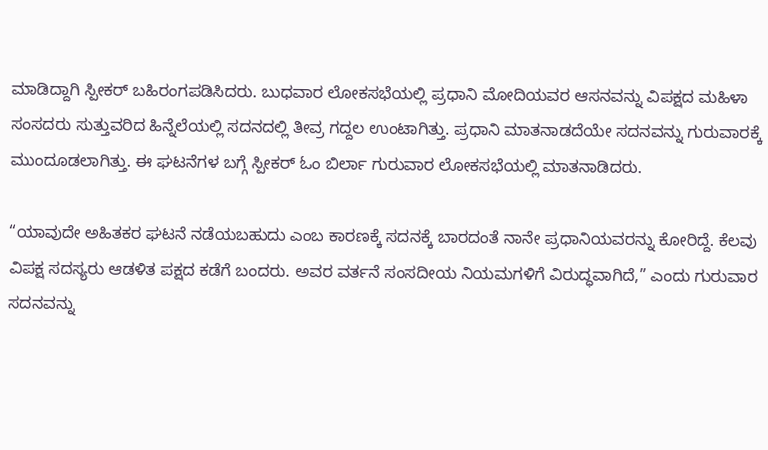ಮಾಡಿದ್ದಾಗಿ ಸ್ಪೀಕರ್ ಬಹಿರಂಗಪಡಿಸಿದರು. ಬುಧವಾರ ಲೋಕಸಭೆಯಲ್ಲಿ ಪ್ರಧಾನಿ ಮೋದಿಯವರ ಆಸನವನ್ನು ವಿಪಕ್ಷದ ಮಹಿಳಾ ಸಂಸದರು ಸುತ್ತುವರಿದ ಹಿನ್ನೆಲೆಯಲ್ಲಿ ಸದನದಲ್ಲಿ ತೀವ್ರ ಗದ್ದಲ ಉಂಟಾಗಿತ್ತು. ಪ್ರಧಾನಿ ಮಾತನಾಡದೆಯೇ ಸದನವನ್ನು ಗುರುವಾರಕ್ಕೆ ಮುಂದೂಡಲಾಗಿತ್ತು. ಈ ಘಟನೆಗಳ ಬಗ್ಗೆ ಸ್ಪೀಕರ್ ಓಂ ಬಿರ್ಲಾ ಗುರುವಾರ ಲೋಕಸಭೆಯಲ್ಲಿ ಮಾತನಾಡಿದರು.

“ಯಾವುದೇ ಅಹಿತಕರ ಘಟನೆ ನಡೆಯಬಹುದು ಎಂಬ ಕಾರಣಕ್ಕೆ ಸದನಕ್ಕೆ ಬಾರದಂತೆ ನಾನೇ ಪ್ರಧಾನಿಯವರನ್ನು ಕೋರಿದ್ದೆ. ಕೆಲವು ವಿಪಕ್ಷ ಸದಸ್ಯರು ಆಡಳಿತ ಪಕ್ಷದ ಕಡೆಗೆ ಬಂದರು. ಅವರ ವರ್ತನೆ ಸಂಸದೀಯ ನಿಯಮಗಳಿಗೆ ವಿರುದ್ಧವಾಗಿದೆ,” ಎಂದು ಗುರುವಾರ ಸದನವನ್ನು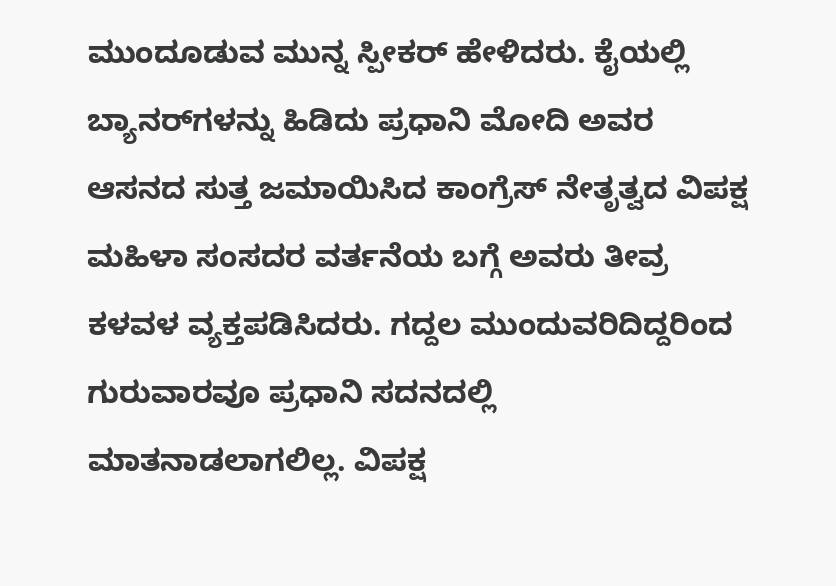ಮುಂದೂಡುವ ಮುನ್ನ ಸ್ಪೀಕರ್ ಹೇಳಿದರು. ಕೈಯಲ್ಲಿ ಬ್ಯಾನರ್‌ಗಳನ್ನು ಹಿಡಿದು ಪ್ರಧಾನಿ ಮೋದಿ ಅವರ ಆಸನದ ಸುತ್ತ ಜಮಾಯಿಸಿದ ಕಾಂಗ್ರೆಸ್ ನೇತೃತ್ವದ ವಿಪಕ್ಷ ಮಹಿಳಾ ಸಂಸದರ ವರ್ತನೆಯ ಬಗ್ಗೆ ಅವರು ತೀವ್ರ ಕಳವಳ ವ್ಯಕ್ತಪಡಿಸಿದರು. ಗದ್ದಲ ಮುಂದುವರಿದಿದ್ದರಿಂದ ಗುರುವಾರವೂ ಪ್ರಧಾನಿ ಸದನದಲ್ಲಿ ಮಾತನಾಡಲಾಗಲಿಲ್ಲ. ವಿಪಕ್ಷ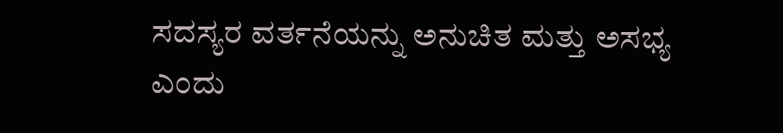ಸದಸ್ಯರ ವರ್ತನೆಯನ್ನು ಅನುಚಿತ ಮತ್ತು ಅಸಭ್ಯ ಎಂದು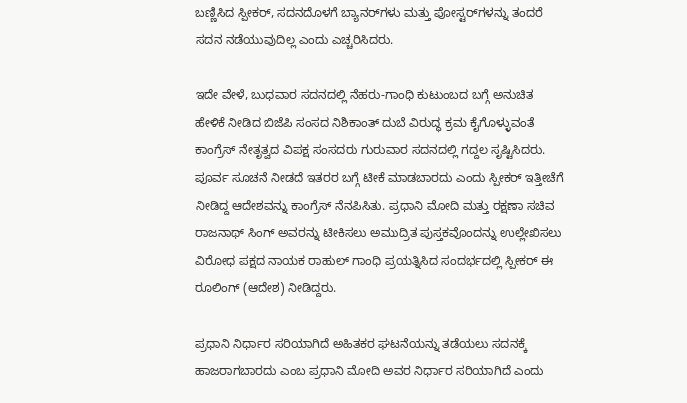ಬಣ್ಣಿಸಿದ ಸ್ಪೀಕರ್, ಸದನದೊಳಗೆ ಬ್ಯಾನರ್‌ಗಳು ಮತ್ತು ಪೋಸ್ಟರ್‌ಗಳನ್ನು ತಂದರೆ ಸದನ ನಡೆಯುವುದಿಲ್ಲ ಎಂದು ಎಚ್ಚರಿಸಿದರು.

ಇದೇ ವೇಳೆ, ಬುಧವಾರ ಸದನದಲ್ಲಿ ನೆಹರು-ಗಾಂಧಿ ಕುಟುಂಬದ ಬಗ್ಗೆ ಅನುಚಿತ ಹೇಳಿಕೆ ನೀಡಿದ ಬಿಜೆಪಿ ಸಂಸದ ನಿಶಿಕಾಂತ್ ದುಬೆ ವಿರುದ್ಧ ಕ್ರಮ ಕೈಗೊಳ್ಳುವಂತೆ ಕಾಂಗ್ರೆಸ್ ನೇತೃತ್ವದ ವಿಪಕ್ಷ ಸಂಸದರು ಗುರುವಾರ ಸದನದಲ್ಲಿ ಗದ್ದಲ ಸೃಷ್ಟಿಸಿದರು. ಪೂರ್ವ ಸೂಚನೆ ನೀಡದೆ ಇತರರ ಬಗ್ಗೆ ಟೀಕೆ ಮಾಡಬಾರದು ಎಂದು ಸ್ಪೀಕರ್ ಇತ್ತೀಚೆಗೆ ನೀಡಿದ್ದ ಆದೇಶವನ್ನು ಕಾಂಗ್ರೆಸ್ ನೆನಪಿಸಿತು. ಪ್ರಧಾನಿ ಮೋದಿ ಮತ್ತು ರಕ್ಷಣಾ ಸಚಿವ ರಾಜನಾಥ್ ಸಿಂಗ್ ಅವರನ್ನು ಟೀಕಿಸಲು ಅಮುದ್ರಿತ ಪುಸ್ತಕವೊಂದನ್ನು ಉಲ್ಲೇಖಿಸಲು ವಿರೋಧ ಪಕ್ಷದ ನಾಯಕ ರಾಹುಲ್ ಗಾಂಧಿ ಪ್ರಯತ್ನಿಸಿದ ಸಂದರ್ಭದಲ್ಲಿ ಸ್ಪೀಕರ್ ಈ ರೂಲಿಂಗ್ (ಆದೇಶ) ನೀಡಿದ್ದರು.

ಪ್ರಧಾನಿ ನಿರ್ಧಾರ ಸರಿಯಾಗಿದೆ ಅಹಿತಕರ ಘಟನೆಯನ್ನು ತಡೆಯಲು ಸದನಕ್ಕೆ ಹಾಜರಾಗಬಾರದು ಎಂಬ ಪ್ರಧಾನಿ ಮೋದಿ ಅವರ ನಿರ್ಧಾರ ಸರಿಯಾಗಿದೆ ಎಂದು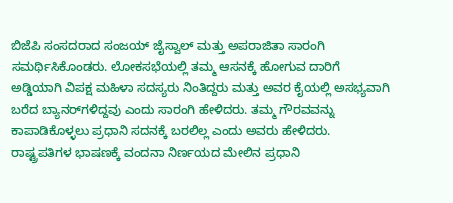ಬಿಜೆಪಿ ಸಂಸದರಾದ ಸಂಜಯ್ ಜೈಸ್ವಾಲ್ ಮತ್ತು ಅಪರಾಜಿತಾ ಸಾರಂಗಿ ಸಮರ್ಥಿಸಿಕೊಂಡರು. ಲೋಕಸಭೆಯಲ್ಲಿ ತಮ್ಮ ಆಸನಕ್ಕೆ ಹೋಗುವ ದಾರಿಗೆ ಅಡ್ಡಿಯಾಗಿ ವಿಪಕ್ಷ ಮಹಿಳಾ ಸದಸ್ಯರು ನಿಂತಿದ್ದರು ಮತ್ತು ಅವರ ಕೈಯಲ್ಲಿ ಅಸಭ್ಯವಾಗಿ ಬರೆದ ಬ್ಯಾನರ್‌ಗಳಿದ್ದವು ಎಂದು ಸಾರಂಗಿ ಹೇಳಿದರು. ತಮ್ಮ ಗೌರವವನ್ನು ಕಾಪಾಡಿಕೊಳ್ಳಲು ಪ್ರಧಾನಿ ಸದನಕ್ಕೆ ಬರಲಿಲ್ಲ ಎಂದು ಅವರು ಹೇಳಿದರು. ರಾಷ್ಟ್ರಪತಿಗಳ ಭಾಷಣಕ್ಕೆ ವಂದನಾ ನಿರ್ಣಯದ ಮೇಲಿನ ಪ್ರಧಾನಿ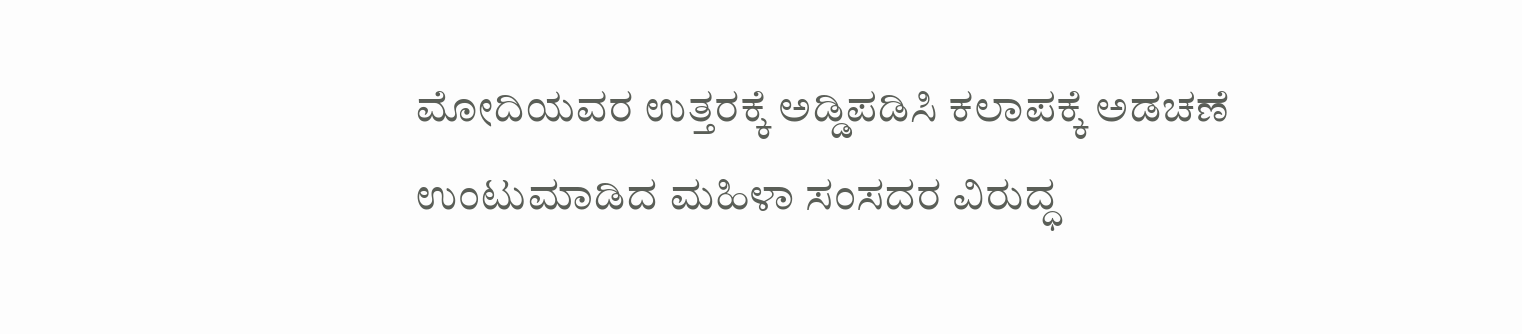ಮೋದಿಯವರ ಉತ್ತರಕ್ಕೆ ಅಡ್ಡಿಪಡಿಸಿ ಕಲಾಪಕ್ಕೆ ಅಡಚಣೆ ಉಂಟುಮಾಡಿದ ಮಹಿಳಾ ಸಂಸದರ ವಿರುದ್ಧ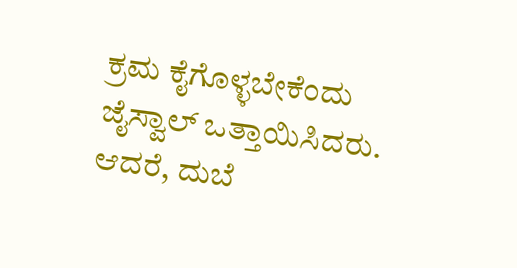ಕ್ರಮ ಕೈಗೊಳ್ಳಬೇಕೆಂದು ಜೈಸ್ವಾಲ್ ಒತ್ತಾಯಿಸಿದರು. ಆದರೆ, ದುಬೆ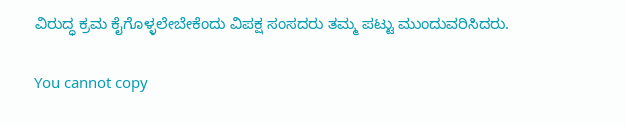ವಿರುದ್ಧ ಕ್ರಮ ಕೈಗೊಳ್ಳಲೇಬೇಕೆಂದು ವಿಪಕ್ಷ ಸಂಸದರು ತಮ್ಮ ಪಟ್ಟು ಮುಂದುವರಿಸಿದರು.

You cannot copy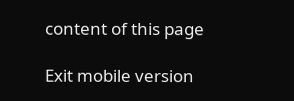content of this page

Exit mobile version